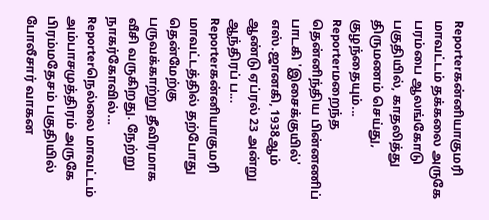Reporterகன்னியாகுமரி மாவட்டம் தக்கலை அருகே பரம்பை ஆலங்கோடு பகுதியில், காதலித்து திருமணம் செய்து, குழந்தையும்...
Reporterமறைந்த தென்னிந்திய பின்னணிப் பாடகி 'இசைக்குயில்' எஸ்.ஜானகி, 1938ஆம் ஆண்டு ஏப்ரல் 23 அன்று ஆந்திரப் ப...
Reporterகன்னியாகுமரி மாவட்டத்தில் தற்போது தென்மேற்கு பருவக்காற்று தீவிரமாக வீசி வருகிறது. நேற்று நாகர்கோவில்...
Reporterநெல்லை மாவட்டம் அம்பாசமுத்திரம் அருகே பிரம்மதேசம் பகுதியில் போலீசார் வாகன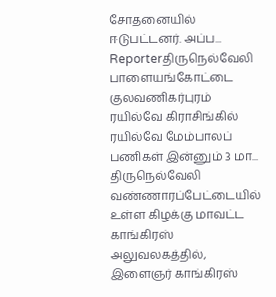சோதனையில் ஈடுபட்டனர். அப்ப...
Reporterதிருநெல்வேலி பாளையங்கோட்டை குலவணிகர்புரம் ரயில்வே கிராசிங்கில் ரயில்வே மேம்பாலப் பணிகள் இன்னும் 3 மா...
திருநெல்வேலி வண்ணாரப்பேட்டையில் உள்ள கிழக்கு மாவட்ட காங்கிரஸ் அலுவலகத்தில், இளைஞர் காங்கிரஸ்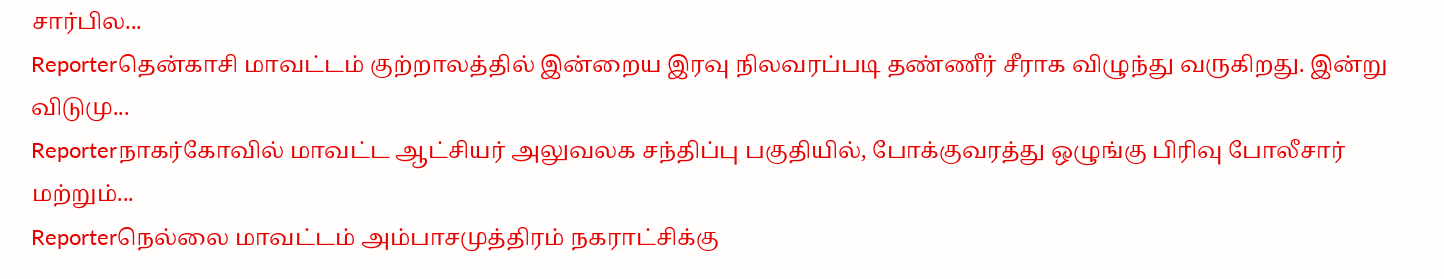சார்பில...
Reporterதென்காசி மாவட்டம் குற்றாலத்தில் இன்றைய இரவு நிலவரப்படி தண்ணீர் சீராக விழுந்து வருகிறது. இன்று விடுமு...
Reporterநாகர்கோவில் மாவட்ட ஆட்சியர் அலுவலக சந்திப்பு பகுதியில், போக்குவரத்து ஒழுங்கு பிரிவு போலீசார் மற்றும்...
Reporterநெல்லை மாவட்டம் அம்பாசமுத்திரம் நகராட்சிக்கு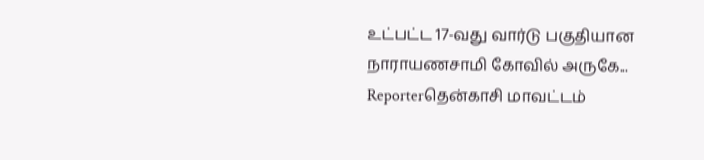உட்பட்ட 17-வது வார்டு பகுதியான நாராயணசாமி கோவில் அருகே...
Reporterதென்காசி மாவட்டம்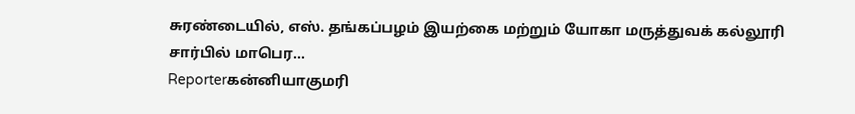சுரண்டையில், எஸ். தங்கப்பழம் இயற்கை மற்றும் யோகா மருத்துவக் கல்லூரி சார்பில் மாபெர...
Reporterகன்னியாகுமரி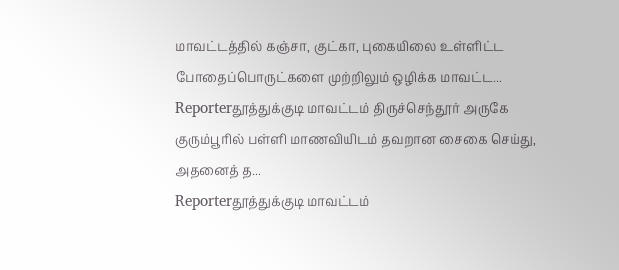மாவட்டத்தில் கஞ்சா, குட்கா, புகையிலை உள்ளிட்ட போதைப்பொருட்களை முற்றிலும் ஒழிக்க மாவட்ட...
Reporterதூத்துக்குடி மாவட்டம் திருச்செந்தூர் அருகே குரும்பூரில் பள்ளி மாணவியிடம் தவறான சைகை செய்து, அதனைத் த...
Reporterதூத்துக்குடி மாவட்டம்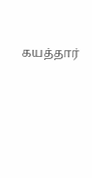கயத்தார்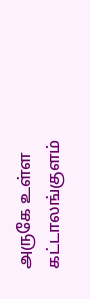அருகே உள்ள கட்டாலங்குளம்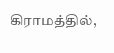கிராமத்தில்,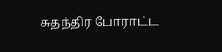சுதந்திர போராட்ட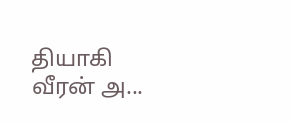தியாகி வீரன் அ...